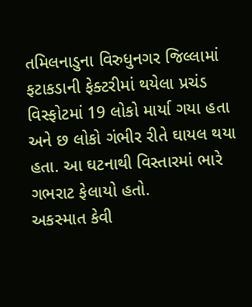તમિલનાડુના વિરુધુનગર જિલ્લામાં ફટાકડાની ફેક્ટરીમાં થયેલા પ્રચંડ વિસ્ફોટમાં 19 લોકો માર્યા ગયા હતા અને છ લોકો ગંભીર રીતે ઘાયલ થયા હતા. આ ઘટનાથી વિસ્તારમાં ભારે ગભરાટ ફેલાયો હતો.
અકસ્માત કેવી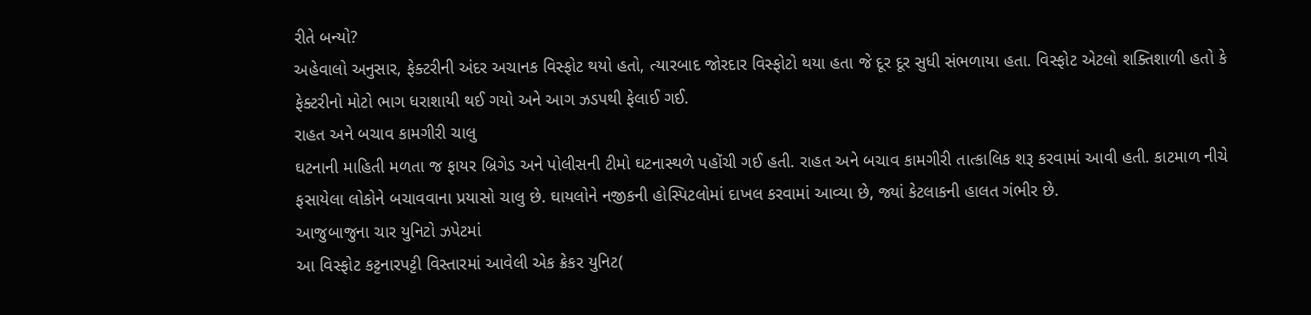રીતે બન્યો?
અહેવાલો અનુસાર, ફેક્ટરીની અંદર અચાનક વિસ્ફોટ થયો હતો, ત્યારબાદ જોરદાર વિસ્ફોટો થયા હતા જે દૂર દૂર સુધી સંભળાયા હતા. વિસ્ફોટ એટલો શક્તિશાળી હતો કે ફેક્ટરીનો મોટો ભાગ ધરાશાયી થઈ ગયો અને આગ ઝડપથી ફેલાઈ ગઈ.
રાહત અને બચાવ કામગીરી ચાલુ
ઘટનાની માહિતી મળતા જ ફાયર બ્રિગેડ અને પોલીસની ટીમો ઘટનાસ્થળે પહોંચી ગઈ હતી. રાહત અને બચાવ કામગીરી તાત્કાલિક શરૂ કરવામાં આવી હતી. કાટમાળ નીચે ફસાયેલા લોકોને બચાવવાના પ્રયાસો ચાલુ છે. ઘાયલોને નજીકની હોસ્પિટલોમાં દાખલ કરવામાં આવ્યા છે, જ્યાં કેટલાકની હાલત ગંભીર છે.
આજુબાજુના ચાર યુનિટો ઝપેટમાં
આ વિસ્ફોટ કટ્ટનારપટ્ટી વિસ્તારમાં આવેલી એક ક્રેકર યુનિટ(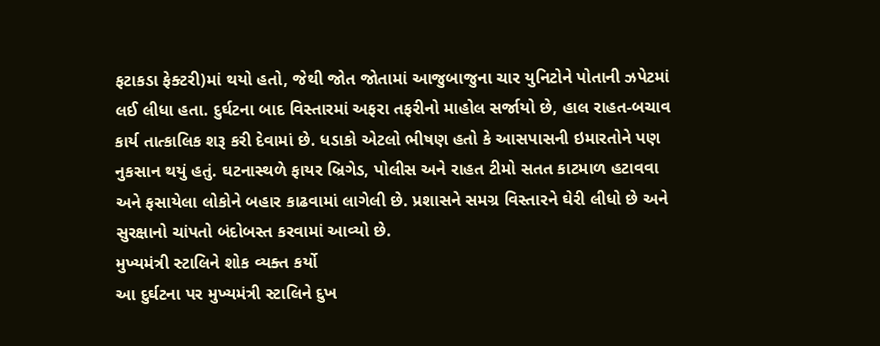ફટાકડા ફેક્ટરી)માં થયો હતો, જેથી જોત જોતામાં આજુબાજુના ચાર યુનિટોને પોતાની ઝપેટમાં લઈ લીધા હતા. દુર્ઘટના બાદ વિસ્તારમાં અફરા તફરીનો માહોલ સર્જાયો છે, હાલ રાહત-બચાવ કાર્ય તાત્કાલિક શરૂ કરી દેવામાં છે. ધડાકો એટલો ભીષણ હતો કે આસપાસની ઇમારતોને પણ નુકસાન થયું હતું. ઘટનાસ્થળે ફાયર બ્રિગેડ, પોલીસ અને રાહત ટીમો સતત કાટમાળ હટાવવા અને ફસાયેલા લોકોને બહાર કાઢવામાં લાગેલી છે. પ્રશાસને સમગ્ર વિસ્તારને ઘેરી લીધો છે અને સુરક્ષાનો ચાંપતો બંદોબસ્ત કરવામાં આવ્યો છે.
મુખ્યમંત્રી સ્ટાલિને શોક વ્યક્ત કર્યો
આ દુર્ઘટના પર મુખ્યમંત્રી સ્ટાલિને દુખ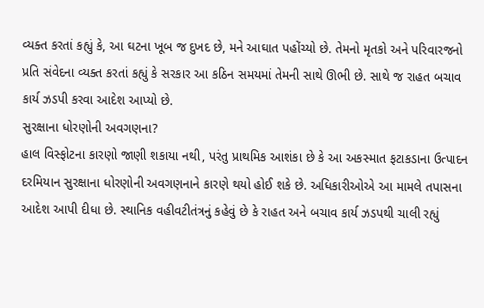વ્યક્ત કરતાં કહ્યું કે, આ ઘટના ખૂબ જ દુખદ છે, મને આઘાત પહોંચ્યો છે. તેમનો મૃતકો અને પરિવારજનો પ્રતિ સંવેદના વ્યક્ત કરતાં કહ્યું કે સરકાર આ કઠિન સમયમાં તેમની સાથે ઊભી છે. સાથે જ રાહત બચાવ કાર્ય ઝડપી કરવા આદેશ આપ્યો છે.
સુરક્ષાના ધોરણોની અવગણના?
હાલ વિસ્ફોટના કારણો જાણી શકાયા નથી, પરંતુ પ્રાથમિક આશંકા છે કે આ અકસ્માત ફટાકડાના ઉત્પાદન દરમિયાન સુરક્ષાના ધોરણોની અવગણનાને કારણે થયો હોઈ શકે છે. અધિકારીઓએ આ મામલે તપાસના આદેશ આપી દીધા છે. સ્થાનિક વહીવટીતંત્રનું કહેવું છે કે રાહત અને બચાવ કાર્ય ઝડપથી ચાલી રહ્યું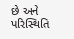છે અને પરિસ્થિતિ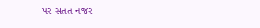પર સતત નજર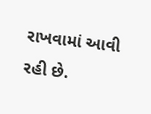રાખવામાં આવી રહી છે.